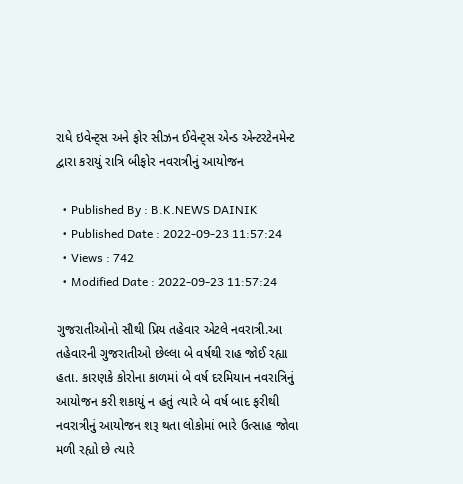રાધે ઇવેન્ટ્સ અને ફોર સીઝન ઈવેન્ટ્સ એન્ડ એન્ટરટેનમેન્ટ દ્વારા કરાયું રાત્રિ બીફોર નવરાત્રીનું આયોજન

  • Published By : B.K.NEWS DAINIK
  • Published Date : 2022-09-23 11:57:24
  • Views : 742
  • Modified Date : 2022-09-23 11:57:24

ગુજરાતીઓનો સૌથી પ્રિય તહેવાર એટલે નવરાત્રી.આ તહેવારની ગુજરાતીઓ છેલ્લા બે વર્ષથી રાહ જોઈ રહ્યા હતા. કારણકે કોરોના કાળમાં બે વર્ષ દરમિયાન નવરાત્રિનું આયોજન કરી શકાયું ન હતું ત્યારે બે વર્ષ બાદ ફરીથી નવરાત્રીનું આયોજન શરૂ થતા લોકોમાં ભારે ઉત્સાહ જોવા મળી રહ્યો છે ત્યારે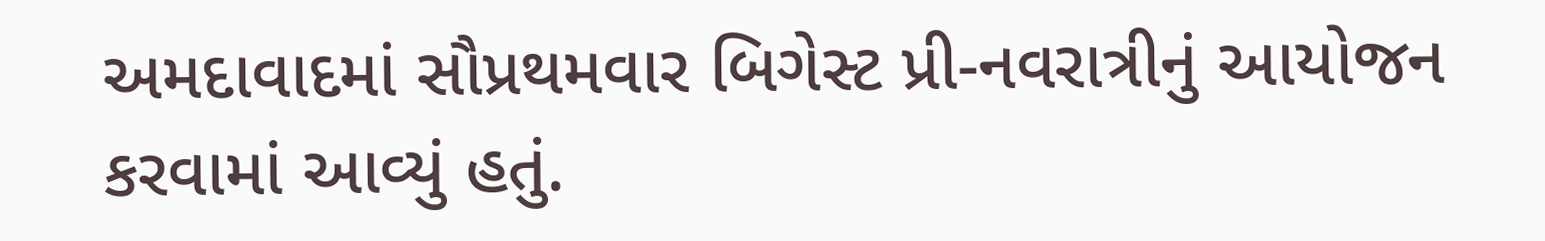અમદાવાદમાં સૌપ્રથમવાર બિગેસ્ટ પ્રી-નવરાત્રીનું આયોજન કરવામાં આવ્યું હતું.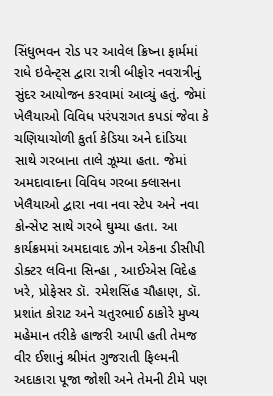સિંધુભવન રોડ પર આવેલ ક્રિષ્ના ફાર્મમાં રાધે ઇવેન્ટ્સ દ્વારા રાત્રી બીફોર નવરાત્રીનું સુંદર આયોજન કરવામાં આવ્યું હતું. જેમાં ખેલૈયાઓ વિવિધ પરંપરાગત કપડાં જેવા કે ચણિયાચોળી કુર્તા કેડિયા અને દાંડિયા સાથે ગરબાના તાલે ઝૂમ્યા હતા. જેમાં અમદાવાદના વિવિધ ગરબા ક્લાસના ખેલૈયાઓ દ્વારા નવા નવા સ્ટેપ અને નવા કોન્સેપ્ટ સાથે ગરબે ઘુમ્યા હતા. આ કાર્યક્રમમાં અમદાવાદ ઝોન એકના ડીસીપી ડોક્ટર લવિના સિન્હા , આઈએસ વિદેહ ખરે, પ્રોફેસર ડૉ. રમેશસિંહ ચૌહાણ, ડૉ. પ્રશાંત કોરાટ અને ચતુરભાઈ ઠાકોરે મુખ્ય મહેમાન તરીકે હાજરી આપી હતી તેમજ વીર ઈશાનું શ્રીમંત ગુજરાતી ફિલ્મની અદાકારા પૂજા જોશી અને તેમની ટીમે પણ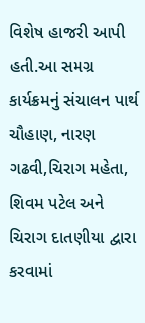વિશેષ હાજરી આપી હતી.આ સમગ્ર કાર્યક્રમનું સંચાલન પાર્થ ચૌહાણ, નારણ ગઢવી,ચિરાગ મહેતા, શિવમ પટેલ અને ચિરાગ દાતણીયા દ્વારા કરવામાં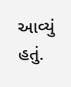આવ્યું હતું.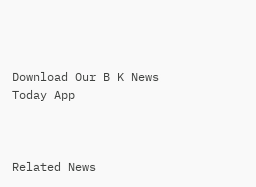Download Our B K News Today App



Related News